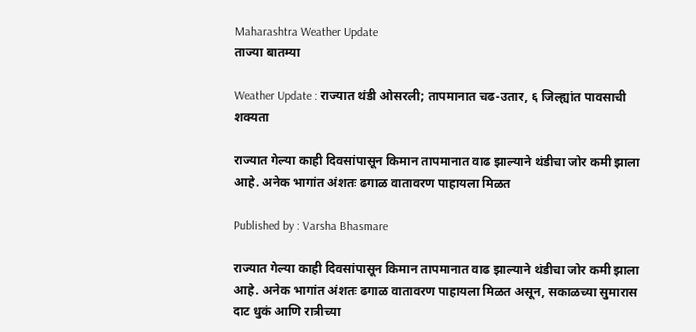Maharashtra Weather Update
ताज्या बातम्या

Weather Update : राज्यात थंडी ओसरली; तापमानात चढ-उतार, ६ जिल्ह्यांत पावसाची शक्यता

राज्यात गेल्या काही दिवसांपासून किमान तापमानात वाढ झाल्याने थंडीचा जोर कमी झाला आहे. अनेक भागांत अंशतः ढगाळ वातावरण पाहायला मिळत

Published by : Varsha Bhasmare

राज्यात गेल्या काही दिवसांपासून किमान तापमानात वाढ झाल्याने थंडीचा जोर कमी झाला आहे. अनेक भागांत अंशतः ढगाळ वातावरण पाहायला मिळत असून, सकाळच्या सुमारास दाट धुकं आणि रात्रीच्या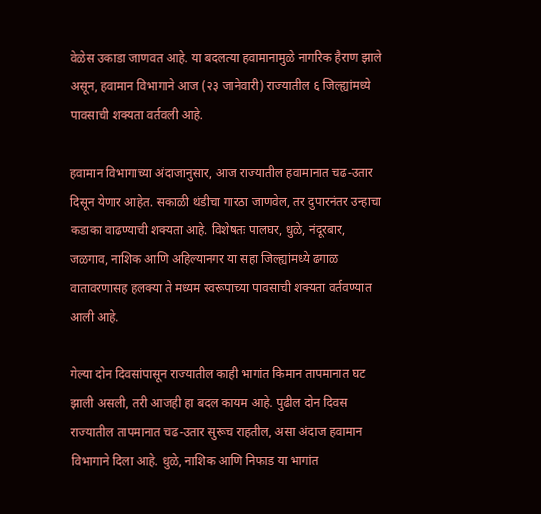वेळेस उकाडा जाणवत आहे. या बदलत्या हवामानामुळे नागरिक हैराण झाले असून, हवामान विभागाने आज (२३ जानेवारी) राज्यातील ६ जिल्ह्यांमध्ये पावसाची शक्यता वर्तवली आहे.

हवामान विभागाच्या अंदाजानुसार, आज राज्यातील हवामानात चढ-उतार दिसून येणार आहेत. सकाळी थंडीचा गारठा जाणवेल, तर दुपारनंतर उन्हाचा कडाका वाढण्याची शक्यता आहे. विशेषतः पालघर, धुळे, नंदूरबार, जळगाव, नाशिक आणि अहिल्यानगर या सहा जिल्ह्यांमध्ये ढगाळ वातावरणासह हलक्या ते मध्यम स्वरूपाच्या पावसाची शक्यता वर्तवण्यात आली आहे.

गेल्या दोन दिवसांपासून राज्यातील काही भागांत किमान तापमानात घट झाली असली, तरी आजही हा बदल कायम आहे. पुढील दोन दिवस राज्यातील तापमानात चढ-उतार सुरूच राहतील, असा अंदाज हवामान विभागाने दिला आहे. धुळे, नाशिक आणि निफाड या भागांत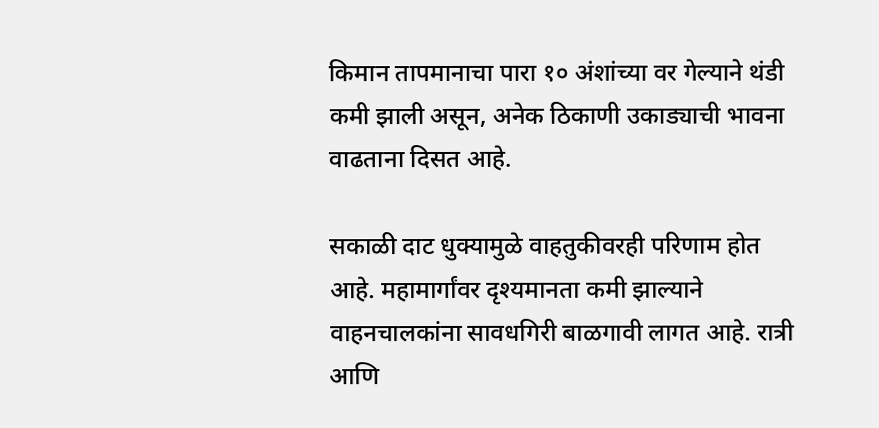किमान तापमानाचा पारा १० अंशांच्या वर गेल्याने थंडी कमी झाली असून, अनेक ठिकाणी उकाड्याची भावना वाढताना दिसत आहे.

सकाळी दाट धुक्यामुळे वाहतुकीवरही परिणाम होत आहे. महामार्गांवर दृश्यमानता कमी झाल्याने वाहनचालकांना सावधगिरी बाळगावी लागत आहे. रात्री आणि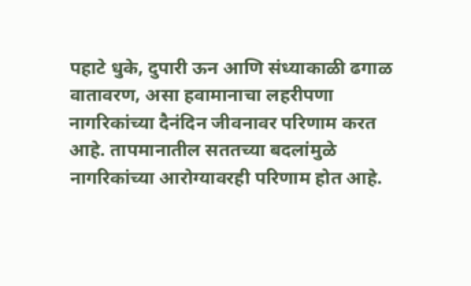पहाटे धुके, दुपारी ऊन आणि संध्याकाळी ढगाळ वातावरण, असा हवामानाचा लहरीपणा नागरिकांच्या दैनंदिन जीवनावर परिणाम करत आहे. तापमानातील सततच्या बदलांमुळे नागरिकांच्या आरोग्यावरही परिणाम होत आहे.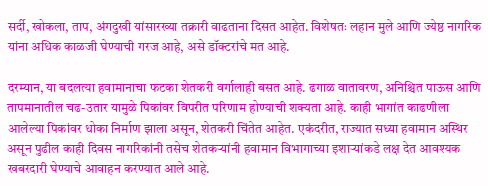सर्दी, खोकला, ताप, अंगदुखी यांसारख्या तक्रारी वाढताना दिसत आहेत. विशेषतः लहान मुले आणि ज्येष्ठ नागरिक यांना अधिक काळजी घेण्याची गरज आहे, असे डॉक्टरांचे मत आहे.

दरम्यान, या बदलत्या हवामानाचा फटका शेतकरी वर्गालाही बसत आहे. ढगाळ वातावरण, अनिश्चित पाऊस आणि तापमानातील चढ-उतार यामुळे पिकांवर विपरीत परिणाम होण्याची शक्यता आहे. काही भागांत काढणीला आलेल्या पिकांवर धोका निर्माण झाला असून, शेतकरी चिंतेत आहेत. एकंदरीत, राज्यात सध्या हवामान अस्थिर असून पुढील काही दिवस नागरिकांनी तसेच शेतकऱ्यांनी हवामान विभागाच्या इशाऱ्यांकडे लक्ष देत आवश्यक खबरदारी घेण्याचे आवाहन करण्यात आले आहे.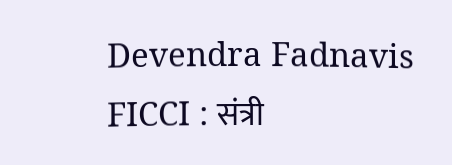Devendra Fadnavis FICCI : संत्री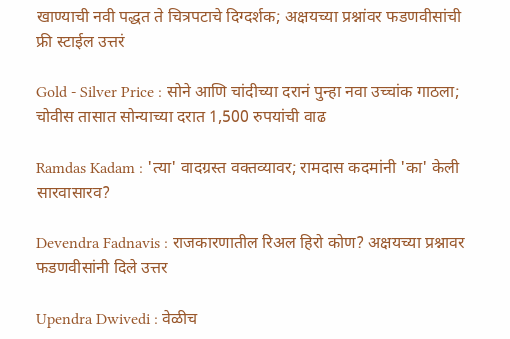खाण्याची नवी पद्धत ते चित्रपटाचे दिग्दर्शक; अक्षयच्या प्रश्नांवर फडणवीसांची फ्री स्टाईल उत्तरं

Gold - Silver Price : सोने आणि चांदीच्या दरानं पुन्हा नवा उच्चांक गाठला; चोवीस तासात सोन्याच्या दरात 1,500 रुपयांची वाढ

Ramdas Kadam : 'त्या' वादग्रस्त वक्तव्यावर; रामदास कदमांनी 'का' केली सारवासारव?

Devendra Fadnavis : राजकारणातील रिअल हिरो कोण? अक्षयच्या प्रश्नावर फडणवीसांनी दिले उत्तर

Upendra Dwivedi : वेळीच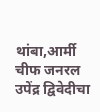थांबा,आर्मी चीफ जनरल उपेंद्र द्विवेदीचा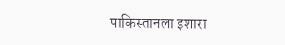पाकिस्तानला इशारा